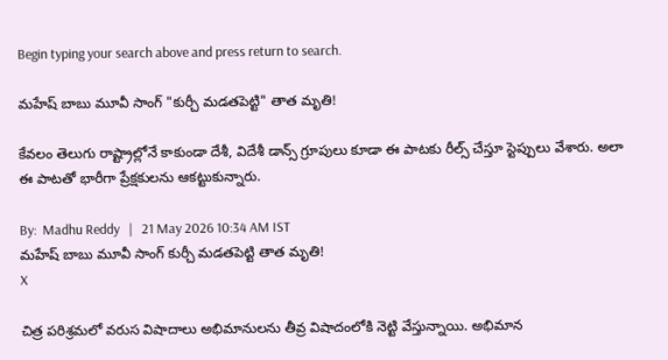Begin typing your search above and press return to search.

మహేష్ బాబు మూవీ సాంగ్ "కుర్చీ మడతపెట్టి" తాత మృతి!

కేవలం తెలుగు రాష్ట్రాల్లోనే కాకుండా దేశీ, విదేశీ డాన్స్ గ్రూపులు కూడా ఈ పాటకు రీల్స్ చేస్తూ స్టెప్పులు వేశారు. అలా ఈ పాటతో భారీగా ప్రేక్షకులను ఆకట్టుకున్నారు.

By:  Madhu Reddy   |   21 May 2026 10:34 AM IST
మహేష్ బాబు మూవీ సాంగ్ కుర్చీ మడతపెట్టి తాత మృతి!
X

చిత్ర పరిశ్రమలో వరుస విషాదాలు అభిమానులను తీవ్ర విషాదంలోకి నెట్టి వేస్తున్నాయి. అభిమాన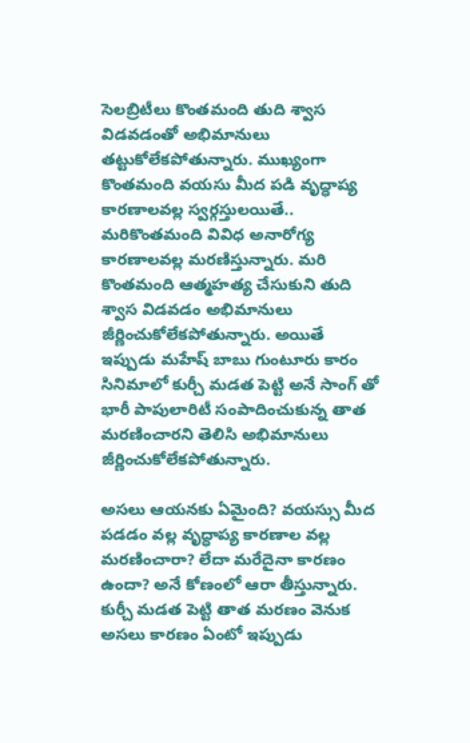సెలబ్రిటీలు కొంతమంది తుది శ్వాస విడవడంతో అభిమానులు తట్టుకోలేకపోతున్నారు. ముఖ్యంగా కొంతమంది వయసు మీద పడి వృద్ధాప్య కారణాలవల్ల స్వర్గస్తులయితే.. మరికొంతమంది వివిధ అనారోగ్య కారణాలవల్ల మరణిస్తున్నారు. మరి కొంతమంది ఆత్మహత్య చేసుకుని తుది శ్వాస విడవడం అభిమానులు జీర్ణించుకోలేకపోతున్నారు. అయితే ఇప్పుడు మహేష్ బాబు గుంటూరు కారం సినిమాలో కుర్చీ మడత పెట్టి అనే సాంగ్ తో భారీ పాపులారిటీ సంపాదించుకున్న తాత మరణించారని తెలిసి అభిమానులు జీర్ణించుకోలేకపోతున్నారు.

అసలు ఆయనకు ఏమైంది? వయస్సు మీద పడడం వల్ల వృద్ధాప్య కారణాల వల్ల మరణించారా? లేదా మరేదైనా కారణం ఉందా? అనే కోణంలో ఆరా తీస్తున్నారు. కుర్చీ మడత పెట్టి తాత మరణం వెనుక అసలు కారణం ఏంటో ఇప్పుడు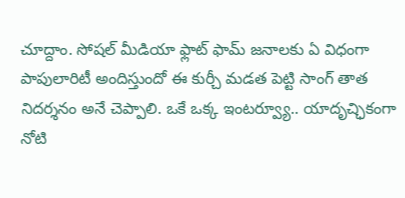చూద్దాం. సోషల్ మీడియా ఫ్లాట్ ఫామ్ జనాలకు ఏ విధంగా పాపులారిటీ అందిస్తుందో ఈ కుర్చీ మడత పెట్టి సాంగ్ తాత నిదర్శనం అనే చెప్పాలి. ఒకే ఒక్క ఇంటర్వ్యూ.. యాదృచ్ఛికంగా నోటి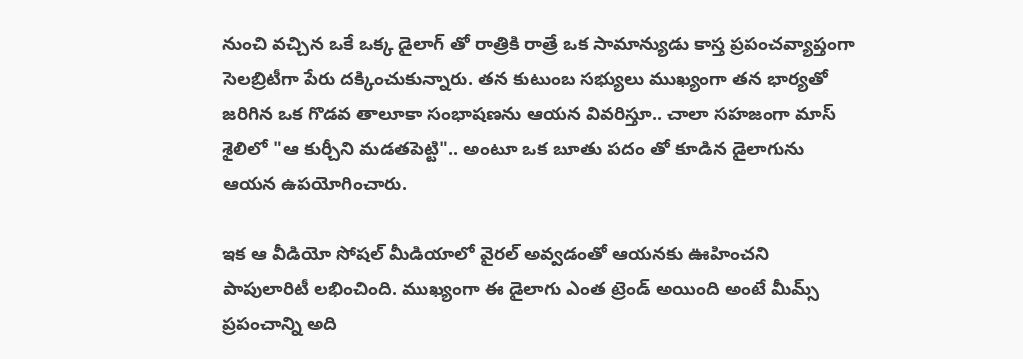నుంచి వచ్చిన ఒకే ఒక్క డైలాగ్ తో రాత్రికి రాత్రే ఒక సామాన్యుడు కాస్త ప్రపంచవ్యాప్తంగా సెలబ్రిటీగా పేరు దక్కించుకున్నారు. తన కుటుంబ సభ్యులు ముఖ్యంగా తన భార్యతో జరిగిన ఒక గొడవ తాలూకా సంభాషణను ఆయన వివరిస్తూ.. చాలా సహజంగా మాస్ శైలిలో "ఆ కుర్చీని మడతపెట్టి".. అంటూ ఒక బూతు పదం తో కూడిన డైలాగును ఆయన ఉపయోగించారు.

ఇక ఆ వీడియో సోషల్ మీడియాలో వైరల్ అవ్వడంతో ఆయనకు ఊహించని పాపులారిటీ లభించింది. ముఖ్యంగా ఈ డైలాగు ఎంత ట్రెండ్ అయింది అంటే మీమ్స్ ప్రపంచాన్ని అది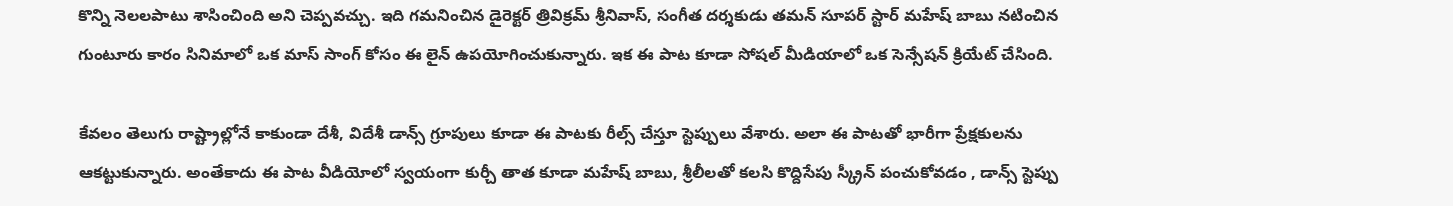కొన్ని నెలలపాటు శాసించింది అని చెప్పవచ్చు. ఇది గమనించిన డైరెక్టర్ త్రివిక్రమ్ శ్రీనివాస్, సంగీత దర్శకుడు తమన్ సూపర్ స్టార్ మహేష్ బాబు నటించిన గుంటూరు కారం సినిమాలో ఒక మాస్ సాంగ్ కోసం ఈ లైన్ ఉపయోగించుకున్నారు. ఇక ఈ పాట కూడా సోషల్ మీడియాలో ఒక సెన్సేషన్ క్రియేట్ చేసింది.

కేవలం తెలుగు రాష్ట్రాల్లోనే కాకుండా దేశీ, విదేశీ డాన్స్ గ్రూపులు కూడా ఈ పాటకు రీల్స్ చేస్తూ స్టెప్పులు వేశారు. అలా ఈ పాటతో భారీగా ప్రేక్షకులను ఆకట్టుకున్నారు. అంతేకాదు ఈ పాట వీడియోలో స్వయంగా కుర్చీ తాత కూడా మహేష్ బాబు, శ్రీలీలతో కలసి కొద్దిసేపు స్క్రీన్ పంచుకోవడం , డాన్స్ స్టెప్పు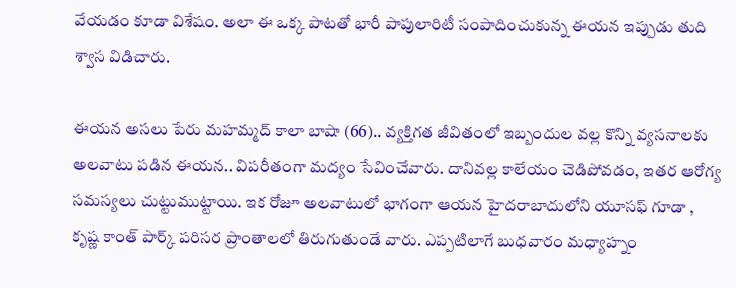వేయడం కూడా విశేషం. అలా ఈ ఒక్క పాటతో భారీ పాపులారిటీ సంపాదించుకున్న ఈయన ఇప్పుడు తుది శ్వాస విడిచారు.

ఈయన అసలు పేరు మహమ్మద్ కాలా బాషా (66).. వ్యక్తిగత జీవితంలో ఇబ్బందుల వల్ల కొన్ని వ్యసనాలకు అలవాటు పడిన ఈయన.. విపరీతంగా మద్యం సేవించేవారు. దానివల్ల కాలేయం చెడిపోవడం, ఇతర ఆరోగ్య సమస్యలు చుట్టుముట్టాయి. ఇక రోజూ అలవాటులో భాగంగా ఆయన హైదరాబాదులోని యూసఫ్ గూడా , కృష్ణ కాంత్ పార్క్ పరిసర ప్రాంతాలలో తిరుగుతుండే వారు. ఎప్పటిలాగే బుధవారం మధ్యాహ్నం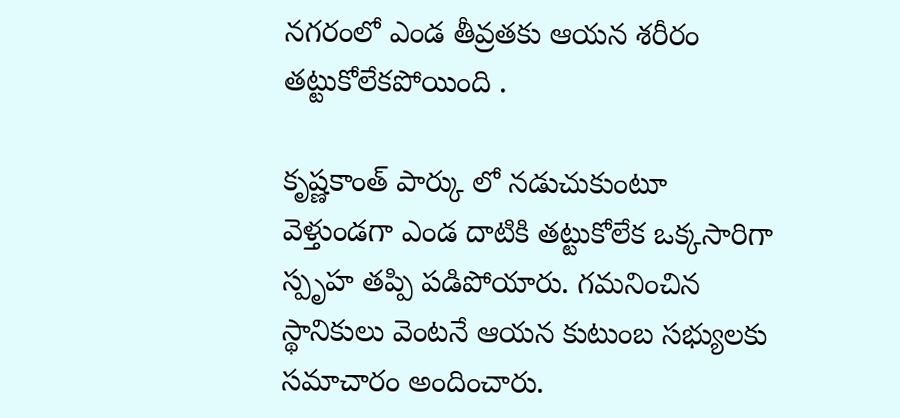నగరంలో ఎండ తీవ్రతకు ఆయన శరీరం తట్టుకోలేకపోయింది .

కృష్ణకాంత్ పార్కు లో నడుచుకుంటూ వెళ్తుండగా ఎండ దాటికి తట్టుకోలేక ఒక్కసారిగా స్పృహ తప్పి పడిపోయారు. గమనించిన స్థానికులు వెంటనే ఆయన కుటుంబ సభ్యులకు సమాచారం అందించారు.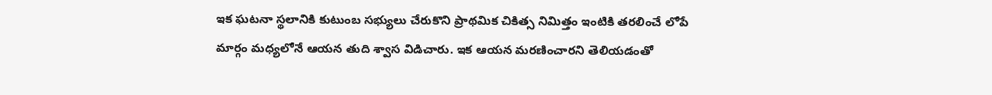ఇక ఘటనా స్థలానికి కుటుంబ సభ్యులు చేరుకొని ప్రాథమిక చికిత్స నిమిత్తం ఇంటికి తరలించే లోపే మార్గం మధ్యలోనే ఆయన తుది శ్వాస విడిచారు. ఇక ఆయన మరణించారని తెలియడంతో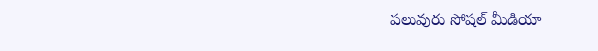పలువురు సోషల్ మీడియా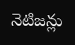నెటిజన్లు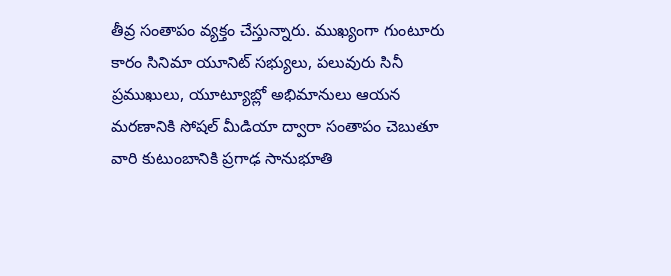తీవ్ర సంతాపం వ్యక్తం చేస్తున్నారు. ముఖ్యంగా గుంటూరు కారం సినిమా యూనిట్ సభ్యులు, పలువురు సినీ ప్రముఖులు, యూట్యూబ్లో అభిమానులు ఆయన మరణానికి సోషల్ మీడియా ద్వారా సంతాపం చెబుతూ వారి కుటుంబానికి ప్రగాఢ సానుభూతి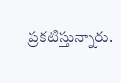ప్రకటిస్తున్నారు.